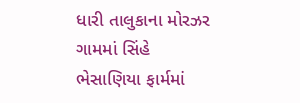ધારી તાલુકાના મોરઝર ગામમાં સિંહે ભેસાણિયા ફાર્મમાં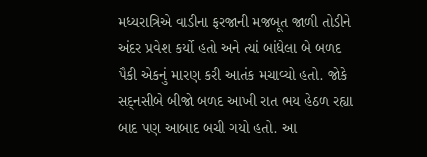મધ્યરાત્રિએ વાડીના ફરજાની મજબૂત જાળી તોડીને અંદર પ્રવેશ કર્યો હતો અને ત્યાં બાંધેલા બે બળદ પૈકી એકનું મારણ કરી આતંક મચાવ્યો હતો. જોકે સદ્‌નસીબે બીજો બળદ આખી રાત ભય હેઠળ રહ્યા બાદ પણ આબાદ બચી ગયો હતો. આ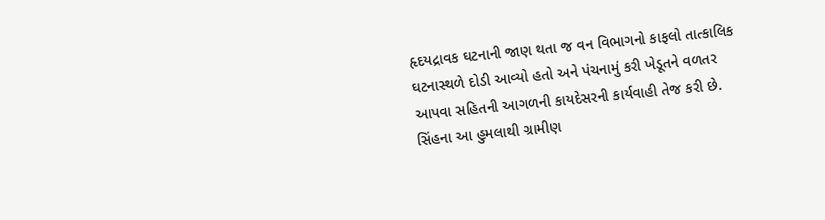હૃદયદ્રાવક ઘટનાની જાણ થતા જ વન વિભાગનો કાફલો તાત્કાલિક ઘટનાસ્થળે દોડી આવ્યો હતો અને પંચનામું કરી ખેડૂતને વળતર આપવા સહિતની આગળની કાયદેસરની કાર્યવાહી તેજ કરી છે. સિંહના આ હુમલાથી ગ્રામીણ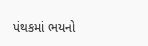પંથકમાં ભયનો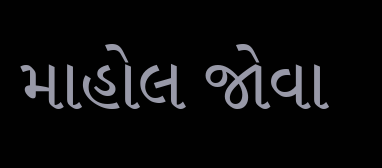માહોલ જોવા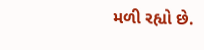મળી રહ્યો છે.